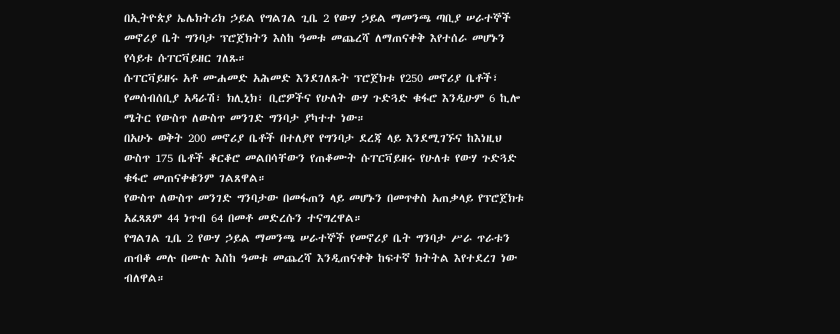በኢትዮጵያ ኤሌክትሪክ ኃይል የግልገል ጊቤ 2 የውሃ ኃይል ማመንጫ ጣቢያ ሠራተኞች መኖሪያ ቤት ግንባታ ፕሮጀክትን እስከ ዓመቱ መጨረሻ ለማጠናቀቅ እየተሰራ መሆኑን የሳይቱ ሱፐርቫይዘር ገለጹ።
ሱፐርቫይዘሩ አቶ ሙሐመድ አሕመድ እንደገለጹት ፕሮጀክቱ የ250 መኖሪያ ቤቶች፣ የመሰብሰቢያ አዳራሽ፣ ክሊኒክ፣ ቢሮዎችና የሁለት ውሃ ጉድጓድ ቁፋሮ እንዲሁም 6 ኪሎ ሜትር የውስጥ ለውስጥ መንገድ ግንባታ ያካተተ ነው።
በአሁኑ ወቅት 200 መኖሪያ ቤቶች በተለያየ የግንባታ ደረጃ ላይ እንደሚገኙና ከእነዚህ ውስጥ 175 ቤቶች ቆርቆሮ መልበሳቸውን የጠቆሙት ሱፐርቫይዘሩ የሁለቱ የውሃ ጉድጓድ ቁፋሮ መጠናቀቁንም ገልጸዋል።
የውስጥ ለውስጥ መንገድ ግንባታው በመፋጠን ላይ መሆኑን በመጥቀስ አጠቃላይ የፕሮጀክቱ አፈጻጸም 44 ነጥብ 64 በመቶ መድረሱን ተናግረዋል።
የግልገል ጊቤ 2 የውሃ ኃይል ማመንጫ ሠራተኞች የመኖሪያ ቤት ግንባታ ሥራ ጥራቱን ጠብቆ መሉ በሙሉ እስከ ዓመቱ መጨረሻ እንዲጠናቀቅ ከፍተኛ ክትትል እየተደረገ ነው ብለዋል።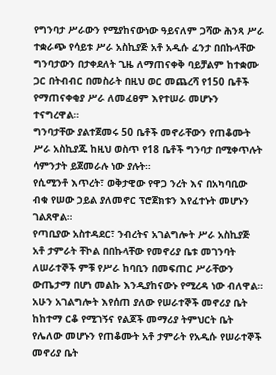የግንባታ ሥራውን የሚያከናውነው ዓይናለም ጋሻው ሕንጻ ሥራ ተቋራጭ የሳይቱ ሥራ አስኪያጅ አቶ አዲሱ ፈንታ በበኩላቸው ግንባታውን በታቀደለት ጊዜ ለማጠናቀቅ ባይቻልም ከተቋሙ ጋር በትብብር በመስራት በዚህ ወር መጨረሻ የ150 ቤቶች የማጠናቀቂያ ሥራ ለመፈፀም እየተሠራ መሆኑን ተናግረዋል።
ግንባታቸው ያልተጀመሩ 50 ቤቶች መኖራቸውን የጠቆሙት ሥራ አስኪያጁ ከዚህ ወስጥ የ18 ቤቶች ግንባታ በሚቀጥሉት ሳምንታት ይጀመራሉ ነው ያሉት።
የሲሚንቶ እጥረት፣ ወቅታዊው የዋጋ ንረት እና በአካባቢው ብቁ የሠው ኃይል ያለመኖር ፕሮጀክቱን እየፈተኑት መሆኑን ገልጸዋል።
የጣቢያው አስተዳደር፣ ንብረትና አገልግሎት ሥራ አስኪያጅ አቶ ታምራት ቸኮል በበኩላቸው የመኖሪያ ቤቱ መገንባት ለሠራተኞች ምቹ የሥራ ከባቢን በመፍጠር ሥራቸውን ውጤታማ በሆነ መልኩ እንዲያከናውኑ የሚረዳ ነው ብለዋል።
አሁን አገልግሎት እየሰጠ ያለው የሠራተኞች መኖሪያ ቤት ከከተማ ርቆ የሚገኝና የልጆች መማሪያ ትምህርት ቤት የሌለው መሆኑን የጠቆሙት አቶ ታምራት የአዲሱ የሠራተኞች መኖሪያ ቤት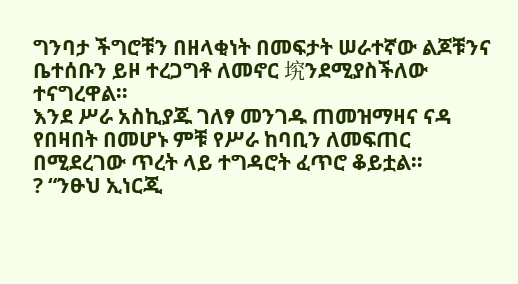ግንባታ ችግሮቹን በዘላቂነት በመፍታት ሠራተኛው ልጆቹንና ቤተሰቡን ይዞ ተረጋግቶ ለመኖር 㙀ንደሚያስችለው ተናግረዋል።
እንደ ሥራ አስኪያጁ ገለፃ መንገዱ ጠመዝማዛና ናዳ የበዛበት በመሆኑ ምቹ የሥራ ከባቢን ለመፍጠር በሚደረገው ጥረት ላይ ተግዳሮት ፈጥሮ ቆይቷል።
? “ንፁህ ኢነርጂ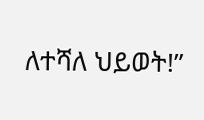ለተሻለ ህይወት!”